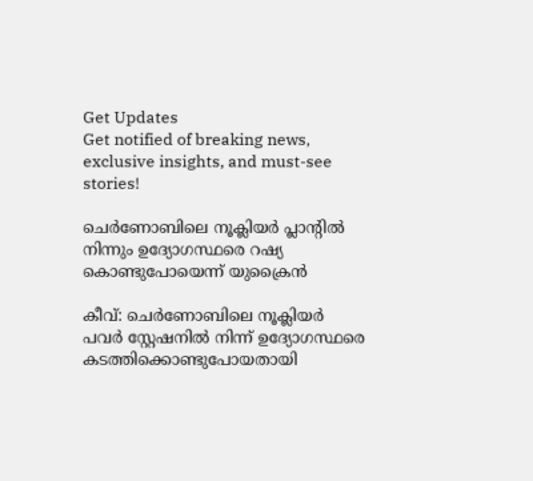Get Updates
Get notified of breaking news, exclusive insights, and must-see stories!

ചെര്‍ണോബിലെ നൂക്ലിയര്‍ പ്ലാന്റില്‍ നിന്നും ഉദ്യോഗസ്ഥരെ റഷ്യ കൊണ്ടുപോയെന്ന് യുക്രൈന്‍

കീവ്: ചെര്‍ണോബിലെ നൂക്ലിയര്‍ പവര്‍ സ്റ്റേഷനില്‍ നിന്ന് ഉദ്യോഗസ്ഥരെ കടത്തിക്കൊണ്ടുപോയതായി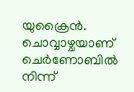യുക്രൈന്‍. ചൊവ്വാഴ്ചയാണ് ചെര്‍ണോബില്‍ നിന്ന്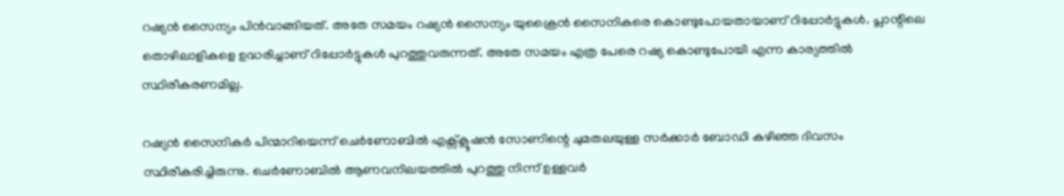റഷ്യന്‍ സൈന്യം പിന്‍വാങ്ങിയത്. അതേ സമയം റഷ്യന്‍ സൈന്യം യുക്രൈന്‍ സൈനികരെ കൊണ്ടുപോയതായാണ് റിപ്പോര്‍ട്ടുകള്‍. പ്ലാന്റിലെ തൊഴിലാളികളെ ഉദ്ധരിച്ചാണ് റിപ്പോര്‍ട്ടുകള്‍ പുറത്തുവരുന്നത്. അതേ സമയം എത്ര പേരെ റഷ്യ കൊണ്ടുപോയി എന്ന കാര്യത്തില്‍ സ്ഥിരീകരണമില്ല.

റഷ്യന്‍ സൈനികര്‍ പിന്മാറിയെന്ന് ചെര്‍ണോബില്‍ എക്സ്‌ക്ലൂഷന്‍ സോണിന്റെ ചുമതലയുള്ള സര്‍ക്കാര്‍ ബോഡി കഴിഞ്ഞ ദിവസം സ്ഥിരീകരിച്ചിരുന്നു. ചെര്‍ണോബില്‍ ആണവനിലയത്തില്‍ പുറത്തു നിന്ന് ഉള്ളവര്‍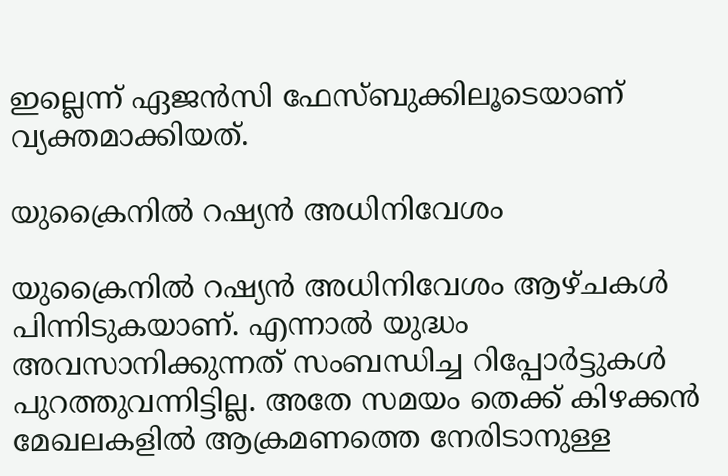ഇല്ലെന്ന് ഏജന്‍സി ഫേസ്ബുക്കിലൂടെയാണ് വ്യക്തമാക്കിയത്.

യുക്രൈനില്‍ റഷ്യന്‍ അധിനിവേശം

യുക്രൈനില്‍ റഷ്യന്‍ അധിനിവേശം ആഴ്ചകള്‍ പിന്നിടുകയാണ്. എന്നാല്‍ യുദ്ധം അവസാനിക്കുന്നത് സംബന്ധിച്ച റിപ്പോര്‍ട്ടുകള്‍ പുറത്തുവന്നിട്ടില്ല. അതേ സമയം തെക്ക് കിഴക്കന്‍ മേഖലകളില്‍ ആക്രമണത്തെ നേരിടാനുള്ള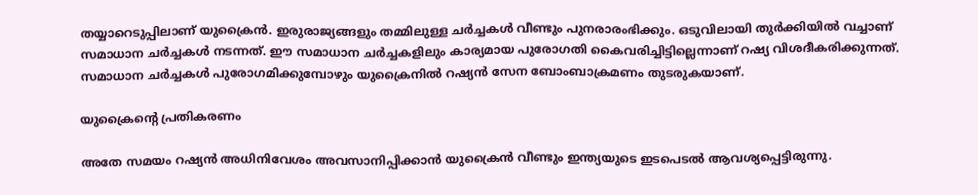തയ്യാറെടുപ്പിലാണ് യുക്രൈന്‍. ഇരുരാജ്യങ്ങളും തമ്മിലുള്ള ചര്‍ച്ചകള്‍ വീണ്ടും പുനരാരംഭിക്കും. ഒടുവിലായി തു‌ർക്കിയിൽ വച്ചാണ് സമാധാന ച‌ർച്ചകള്‍ നടന്നത്. ഈ സമാധാന ച‌ർച്ചകളിലും കാര്യമായ പുരോഗതി കൈവരിച്ചിട്ടില്ലെന്നാണ് റഷ്യ വിശദീകരിക്കുന്നത്. സമാധാന ച‌ർച്ചകള്‍ പുരോഗമിക്കുമ്പോഴും യുക്രൈനിൽ റഷ്യന്‍ സേന ബോംബാക്രമണം തുടരുകയാണ്.

യുക്രൈന്റെ പ്രതികരണം

അതേ സമയം റഷ്യന്‍ അധിനിവേശം അവസാനിപ്പിക്കാന്‍ യുക്രൈന്‍ വീണ്ടും ഇന്ത്യയുടെ ഇടപെടല്‍ ആവശ്യപ്പെട്ടിരുന്നു.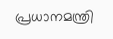പ്രധാനമന്ത്രി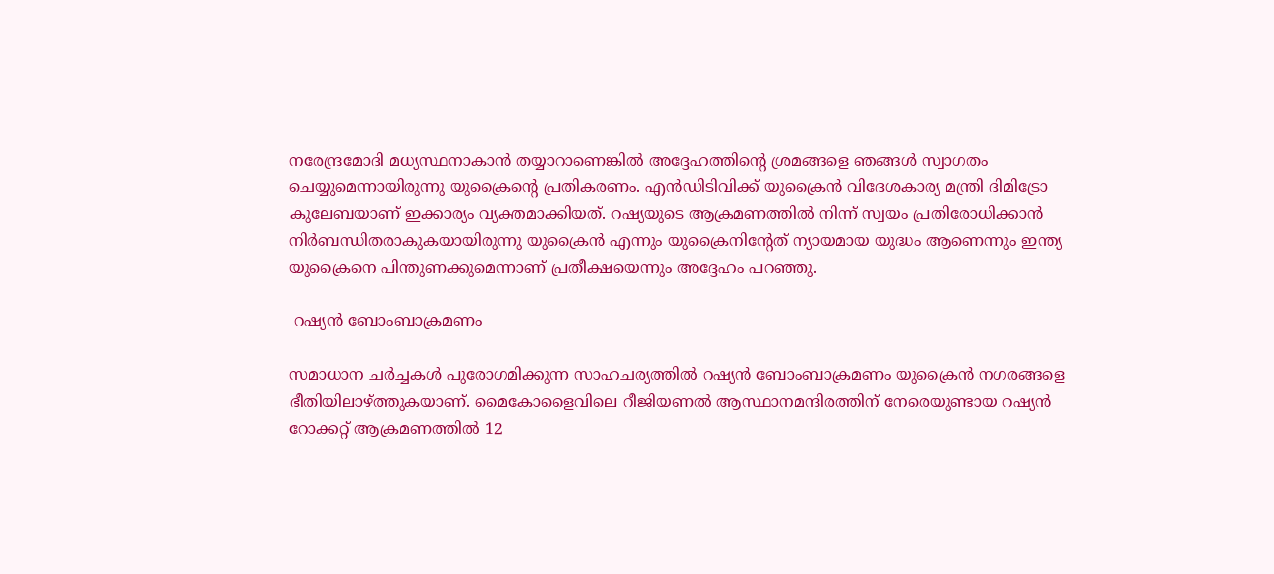നരേന്ദ്രമോദി മധ്യസ്ഥനാകാന്‍ തയ്യാറാണെങ്കില്‍ അദ്ദേഹത്തിന്റെ ശ്രമങ്ങളെ ഞങ്ങള്‍ സ്വാഗതം ചെയ്യുമെന്നായിരുന്നു യുക്രൈന്റെ പ്രതികരണം. എന്‍ഡിടിവിക്ക് യുക്രൈന്‍ വിദേശകാര്യ മന്ത്രി ദിമിട്രോ കുലേബയാണ് ഇക്കാര്യം വ്യക്തമാക്കിയത്. റഷ്യയുടെ ആക്രമണത്തില്‍ നിന്ന് സ്വയം പ്രതിരോധിക്കാന്‍ നിര്‍ബന്ധിതരാകുകയായിരുന്നു യുക്രൈന്‍ എന്നും യുക്രൈനിന്റേത് ന്യായമായ യുദ്ധം ആണെന്നും ഇന്ത്യ യുക്രൈനെ പിന്തുണക്കുമെന്നാണ് പ്രതീക്ഷയെന്നും അദ്ദേഹം പറഞ്ഞു.

 റഷ്യന്‍ ബോംബാക്രമണം

സമാധാന ചര്‍ച്ചകള്‍ പുരോഗമിക്കുന്ന സാഹചര്യത്തില്‍ റഷ്യന്‍ ബോംബാക്രമണം യുക്രൈന്‍ നഗരങ്ങളെ ഭീതിയിലാഴ്ത്തുകയാണ്. മൈകോളൈവിലെ റീജിയണല്‍ ആസ്ഥാനമന്ദിരത്തിന് നേരെയുണ്ടായ റഷ്യന്‍ റോക്കറ്റ് ആക്രമണത്തില്‍ 12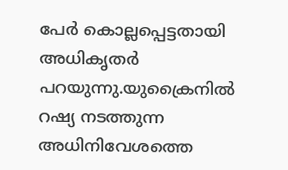പേര്‍ കൊല്ലപ്പെട്ടതായി അധികൃതര്‍ പറയുന്നു.യുക്രൈനില്‍ റഷ്യ നടത്തുന്ന അധിനിവേശത്തെ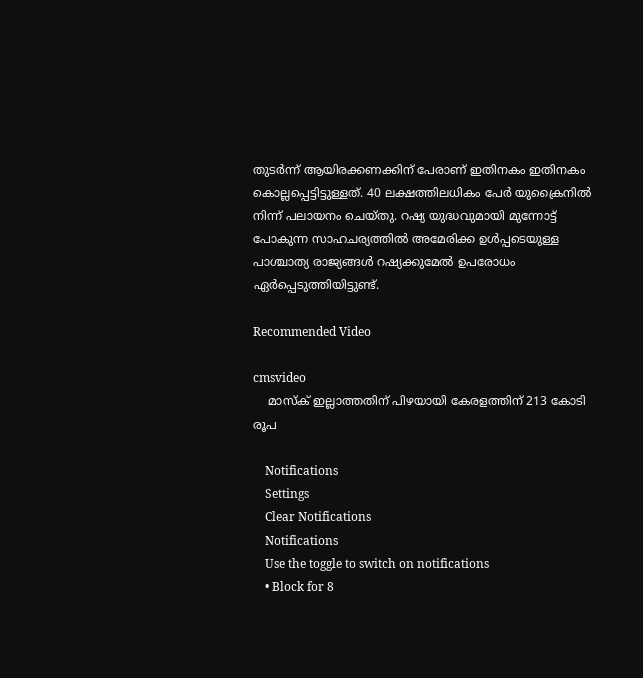തുടര്‍ന്ന് ആയിരക്കണക്കിന് പേരാണ് ഇതിനകം ഇതിനകം കൊല്ലപ്പെട്ടിട്ടുള്ളത്. 40 ലക്ഷത്തിലധികം പേര്‍ യുക്രൈനില്‍ നിന്ന് പലായനം ചെയ്തു. റഷ്യ യുദ്ധവുമായി മുന്നോട്ട് പോകുന്ന സാഹചര്യത്തില്‍ അമേരിക്ക ഉള്‍പ്പടെയുള്ള പാശ്ചാത്യ രാജ്യങ്ങള്‍ റഷ്യക്കുമേല്‍ ഉപരോധം ഏര്‍പ്പെടുത്തിയിട്ടുണ്ട്.

Recommended Video

cmsvideo
    മാസ്‌ക് ഇല്ലാത്തതിന് പിഴയായി കേരളത്തിന് 213 കോടി രൂപ

    Notifications
    Settings
    Clear Notifications
    Notifications
    Use the toggle to switch on notifications
    • Block for 8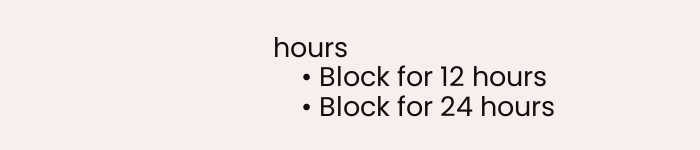hours
    • Block for 12 hours
    • Block for 24 hours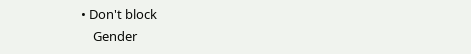• Don't block
    Gender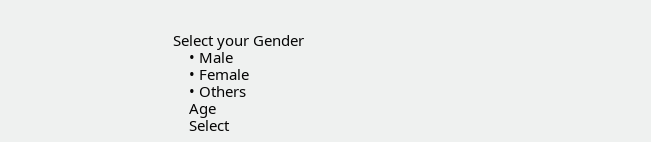Select your Gender
    • Male
    • Female
    • Others
    Age
    Select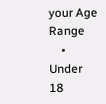your Age Range
    • Under 18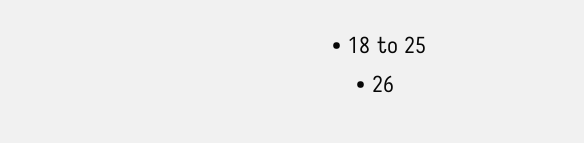• 18 to 25
    • 26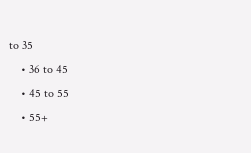to 35
    • 36 to 45
    • 45 to 55
    • 55+